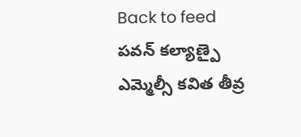Back to feed
పవన్ కల్యాణ్పై ఎమ్మెల్సీ కవిత తీవ్ర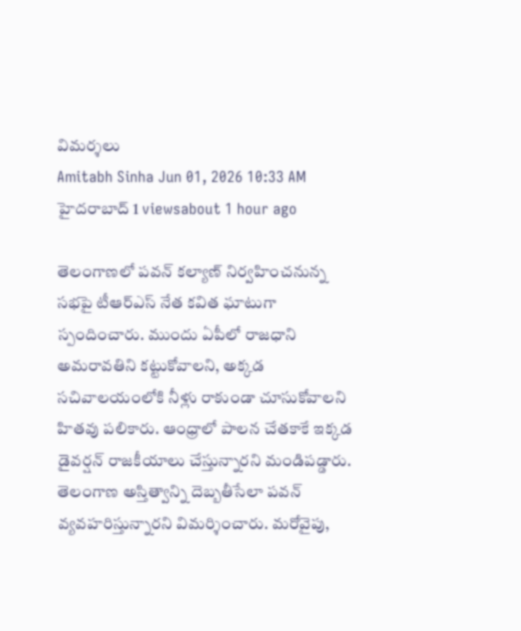విమర్శలు
Amitabh Sinha Jun 01, 2026 10:33 AM హైదరాబాద్ 1 viewsabout 1 hour ago

తెలంగాణలో పవన్ కల్యాణ్ నిర్వహించనున్న సభపై టీఆర్ఎస్ నేత కవిత ఘాటుగా స్పందించారు. ముందు ఏపీలో రాజధాని అమరావతిని కట్టుకోవాలని, అక్కడ సచివాలయంలోకి నీళ్లు రాకుండా చూసుకోవాలని హితవు పలికారు. ఆంధ్రాలో పాలన చేతకాకే ఇక్కడ డైవర్షన్ రాజకీయాలు చేస్తున్నారని మండిపడ్డారు.
తెలంగాణ అస్తిత్వాన్ని దెబ్బతీసేలా పవన్ వ్యవహరిస్తున్నారని విమర్శించారు. మరోవైపు,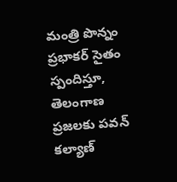మంత్రి పొన్నం ప్రభాకర్ సైతం స్పందిస్తూ, తెలంగాణ ప్రజలకు పవన్ కల్యాణ్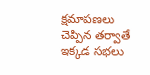క్షమాపణలు చెప్పిన తర్వాతే ఇక్కడ సభలు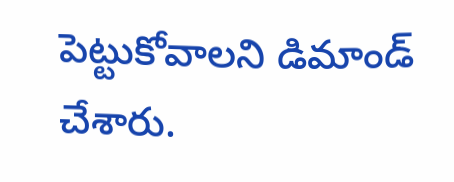పెట్టుకోవాలని డిమాండ్ చేశారు.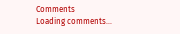Comments
Loading comments...